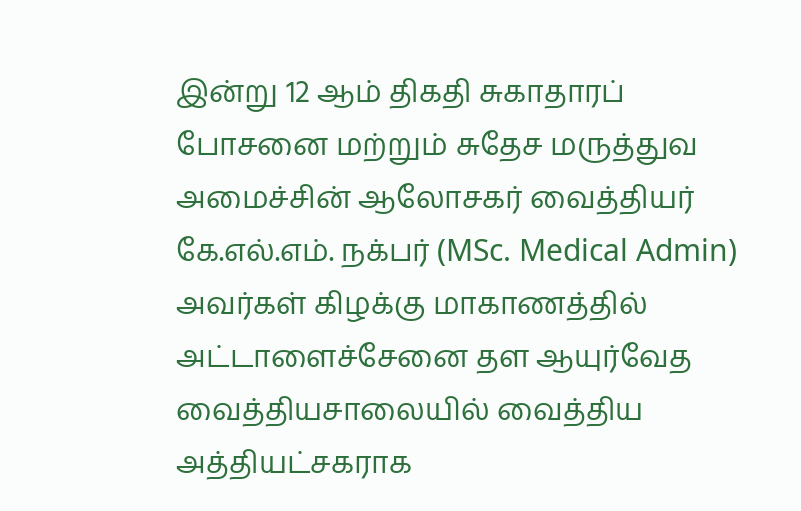இன்று 12 ஆம் திகதி சுகாதாரப் போசனை மற்றும் சுதேச மருத்துவ அமைச்சின் ஆலோசகர் வைத்தியர் கே.எல்.எம். நக்பர் (MSc. Medical Admin) அவர்கள் கிழக்கு மாகாணத்தில் அட்டாளைச்சேனை தள ஆயுர்வேத வைத்தியசாலையில் வைத்திய அத்தியட்சகராக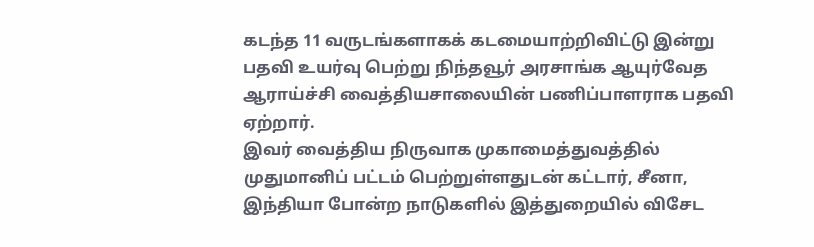கடந்த 11 வருடங்களாகக் கடமையாற்றிவிட்டு இன்று பதவி உயர்வு பெற்று நிந்தவூர் அரசாங்க ஆயுர்வேத ஆராய்ச்சி வைத்தியசாலையின் பணிப்பாளராக பதவி ஏற்றார்.
இவர் வைத்திய நிருவாக முகாமைத்துவத்தில் முதுமானிப் பட்டம் பெற்றுள்ளதுடன் கட்டார், சீனா, இந்தியா போன்ற நாடுகளில் இத்துறையில் விசேட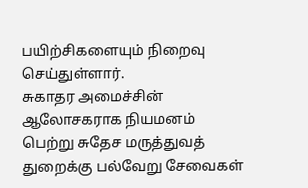பயிற்சிகளையும் நிறைவு செய்துள்ளார்.
சுகாதர அமைச்சின் ஆலோசகராக நியமனம் பெற்று சுதேச மருத்துவத் துறைக்கு பல்வேறு சேவைகள்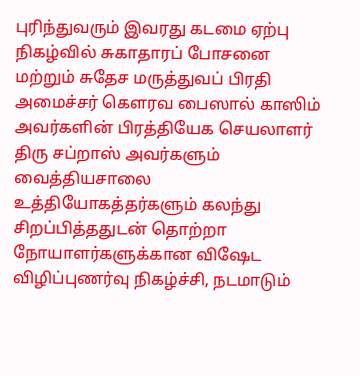புரிந்துவரும் இவரது கடமை ஏற்பு நிகழ்வில் சுகாதாரப் போசனை மற்றும் சுதேச மருத்துவப் பிரதி அமைச்சர் கௌரவ பைஸால் காஸிம் அவர்களின் பிரத்தியேக செயலாளர் திரு சப்றாஸ் அவர்களும் வைத்தியசாலை உத்தியோகத்தர்களும் கலந்து சிறப்பித்ததுடன் தொற்றா நோயாளர்களுக்கான விஷேட விழிப்புணர்வு நிகழ்ச்சி, நடமாடும்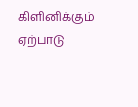கிளினிக்கும் ஏற்பாடு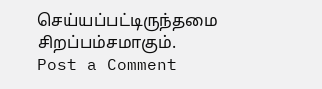செய்யப்பட்டிருந்தமை சிறப்பம்சமாகும்.
Post a Comment